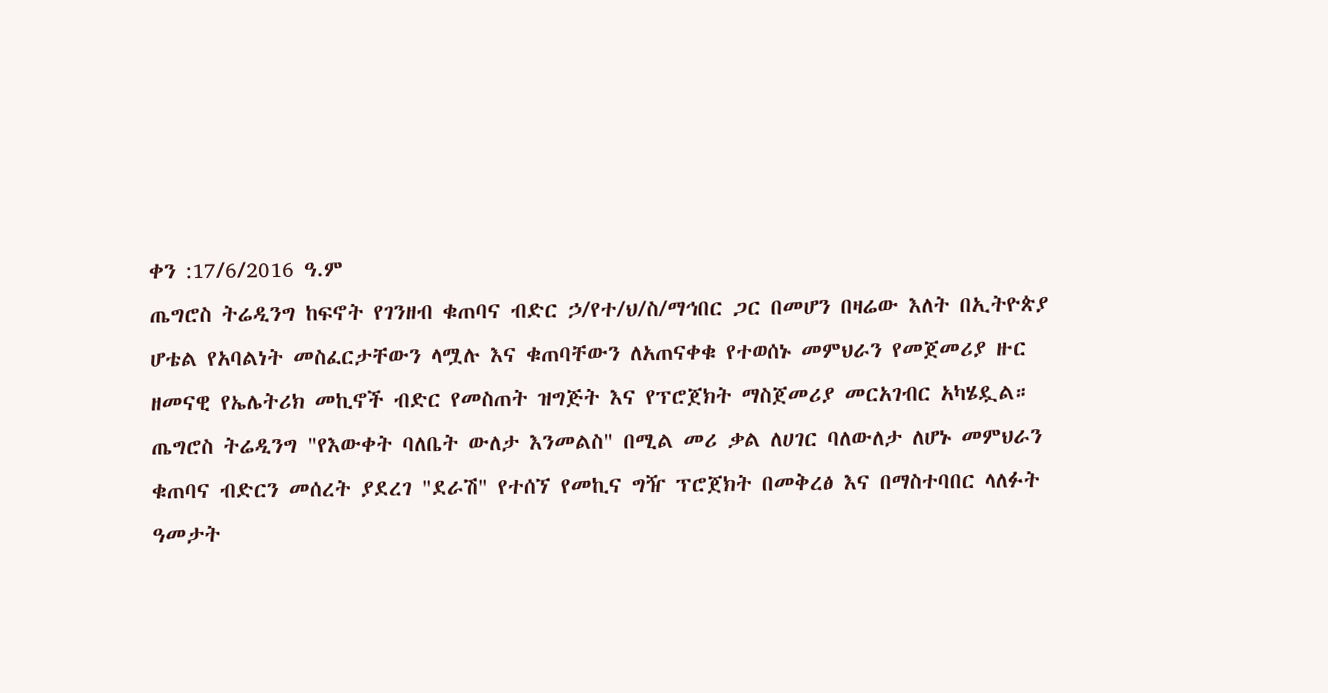ቀን :17/6/2016 ዓ.ም
ጤግሮስ ትሬዲንግ ከፍኖት የገንዘብ ቁጠባና ብድር ኃ/የተ/ህ/ስ/ማኅበር ጋር በመሆን በዛሬው እለት በኢትዮጵያ ሆቴል የአባልነት መስፈርታቸውን ላሟሉ እና ቁጠባቸውን ለአጠናቀቁ የተወሰኑ መምህራን የመጀመሪያ ዙር ዘመናዊ የኤሌትሪክ መኪኖች ብድር የመስጠት ዝግጅት እና የፕሮጀክት ማስጀመሪያ መርአገብር አካሄዷል።
ጤግሮስ ትሬዲንግ "የእውቀት ባለቤት ውለታ እንመልስ" በሚል መሪ ቃል ለሀገር ባለውለታ ለሆኑ መምህራን ቁጠባና ብድርን መሰረት ያደረገ "ደራሽ" የተሰኘ የመኪና ግዥ ፕሮጀክት በመቅረፅ እና በማስተባበር ላለፉት ዓመታት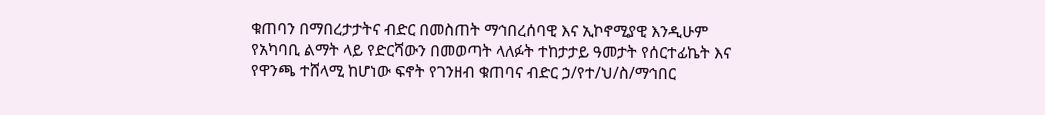ቁጠባን በማበረታታትና ብድር በመስጠት ማኅበረሰባዊ እና ኢኮኖሚያዊ እንዲሁም የአካባቢ ልማት ላይ የድርሻውን በመወጣት ላለፉት ተከታታይ ዓመታት የሰርተፊኬት እና የዋንጫ ተሸላሚ ከሆነው ፍኖት የገንዘብ ቁጠባና ብድር ኃ/የተ/ህ/ስ/ማኅበር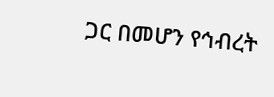ጋር በመሆን የኅብረት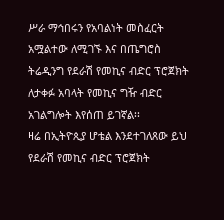ሥራ ማኅበሩን የአባልነት መስፈርት አሟልተው ለሚገኙ እና በጤግሮስ ትሬዲንግ የደራሽ የመኪና ብድር ፕሮጀክት ለታቀፉ አባላት የመኪና ግዥ ብድር አገልግሎት እየሰጠ ይገኛል፡፡
ዛሬ በኢትዮጲያ ሆቴል እንደተገለጸው ይህ የደራሽ የመኪና ብድር ፕሮጀክት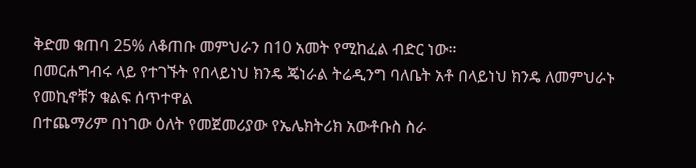ቅድመ ቁጠባ 25% ለቆጠቡ መምህራን በ10 አመት የሚከፈል ብድር ነው።
በመርሐግብሩ ላይ የተገኙት የበላይነህ ክንዴ ጄነራል ትሬዲንግ ባለቤት አቶ በላይነህ ክንዴ ለመምህራኑ የመኪኖቹን ቁልፍ ሰጥተዋል
በተጨማሪም በነገው ዕለት የመጀመሪያው የኤሌክትሪክ አውቶቡስ ስራ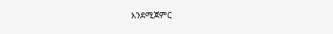እንደሚጀምር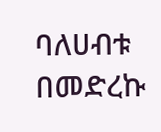ባለሀብቱ በመድረኩ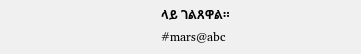ላይ ገልጸዋል።
#mars@abc